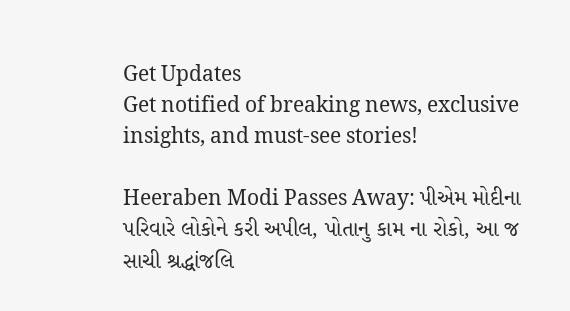Get Updates
Get notified of breaking news, exclusive insights, and must-see stories!

Heeraben Modi Passes Away: પીએમ મોદીના પરિવારે લોકોને કરી અપીલ, પોતાનુ કામ ના રોકો, આ જ સાચી શ્રદ્ધાંજલિ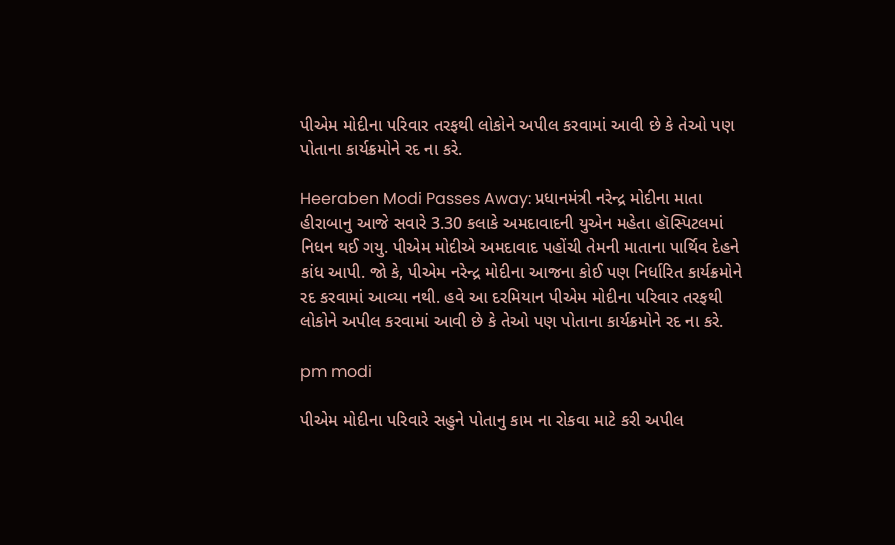પીએમ મોદીના પરિવાર તરફથી લોકોને અપીલ કરવામાં આવી છે કે તેઓ પણ પોતાના કાર્યક્રમોને રદ ના કરે.

Heeraben Modi Passes Away: પ્રધાનમંત્રી નરેન્દ્ર મોદીના માતા હીરાબાનુ આજે સવારે 3.30 કલાકે અમદાવાદની યુએન મહેતા હૉસ્પિટલમાં નિધન થઈ ગયુ. પીએમ મોદીએ અમદાવાદ પહોંચી તેમની માતાના પાર્થિવ દેહને કાંધ આપી. જો કે, પીએમ નરેન્દ્ર મોદીના આજના કોઈ પણ નિર્ધારિત કાર્યક્રમોને રદ કરવામાં આવ્યા નથી. હવે આ દરમિયાન પીએમ મોદીના પરિવાર તરફથી લોકોને અપીલ કરવામાં આવી છે કે તેઓ પણ પોતાના કાર્યક્રમોને રદ ના કરે.

pm modi

પીએમ મોદીના પરિવારે સહુને પોતાનુ કામ ના રોકવા માટે કરી અપીલ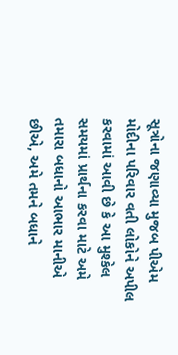સૂત્રોના જણાવ્યા મુજબ પીએમ મોદીના પરિવાર વતી લોકોને અપીલ કરવામાં આવી છે કે આ મુશ્કેલ સમયમાં પ્રાર્થના કરવા માટે અમે તમારા બધાનો આભાર માનીએ છીએ, અમે તમને બધાને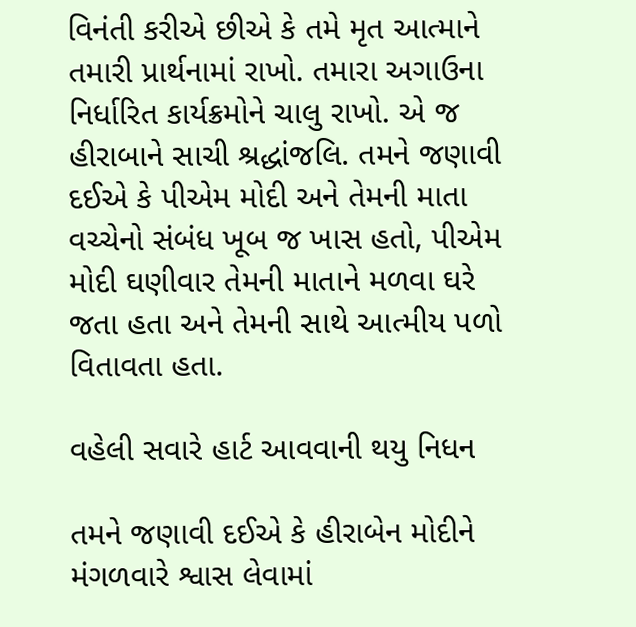વિનંતી કરીએ છીએ કે તમે મૃત આત્માને તમારી પ્રાર્થનામાં રાખો. તમારા અગાઉના નિર્ધારિત કાર્યક્રમોને ચાલુ રાખો. એ જ હીરાબાને સાચી શ્રદ્ધાંજલિ. તમને જણાવી દઈએ કે પીએમ મોદી અને તેમની માતા વચ્ચેનો સંબંધ ખૂબ જ ખાસ હતો, પીએમ મોદી ઘણીવાર તેમની માતાને મળવા ઘરે જતા હતા અને તેમની સાથે આત્મીય પળો વિતાવતા હતા.

વહેલી સવારે હાર્ટ આવવાની થયુ નિધન

તમને જણાવી દઈએ કે હીરાબેન મોદીને મંગળવારે શ્વાસ લેવામાં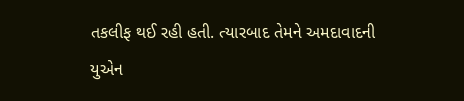તકલીફ થઈ રહી હતી. ત્યારબાદ તેમને અમદાવાદની યુએન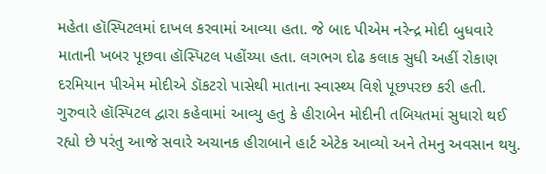મહેતા હૉસ્પિટલમાં દાખલ કરવામાં આવ્યા હતા. જે બાદ પીએમ નરેન્દ્ર મોદી બુધવારે માતાની ખબર પૂછવા હૉસ્પિટલ પહોંચ્યા હતા. લગભગ દોઢ કલાક સુધી અહીં રોકાણ દરમિયાન પીએમ મોદીએ ડૉકટરો પાસેથી માતાના સ્વાસ્થ્ય વિશે પૂછપરછ કરી હતી. ગુરુવારે હૉસ્પિટલ દ્વારા કહેવામાં આવ્યુ હતુ કે હીરાબેન મોદીની તબિયતમાં સુધારો થઈ રહ્યો છે પરંતુ આજે સવારે અચાનક હીરાબાને હાર્ટ એટેક આવ્યો અને તેમનુ અવસાન થયુ.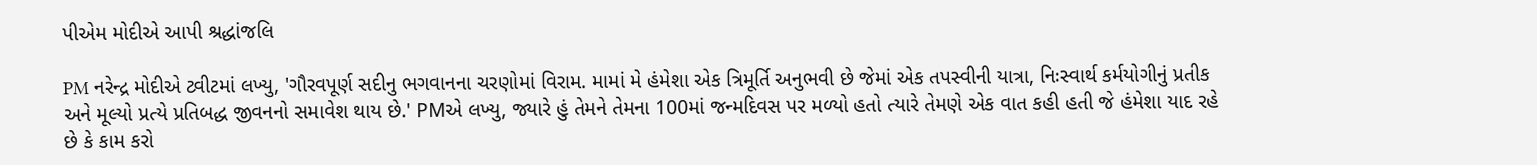પીએમ મોદીએ આપી શ્રદ્ધાંજલિ

PM નરેન્દ્ર મોદીએ ટ્વીટમાં લખ્યુ, 'ગૌરવપૂર્ણ સદીનુ ભગવાનના ચરણોમાં વિરામ. મામાં મે હંમેશા એક ત્રિમૂર્તિ અનુભવી છે જેમાં એક તપસ્વીની યાત્રા, નિઃસ્વાર્થ કર્મયોગીનું પ્રતીક અને મૂલ્યો પ્રત્યે પ્રતિબદ્ધ જીવનનો સમાવેશ થાય છે.' PMએ લખ્યુ, જ્યારે હું તેમને તેમના 100માં જન્મદિવસ પર મળ્યો હતો ત્યારે તેમણે એક વાત કહી હતી જે હંમેશા યાદ રહે છે કે કામ કરો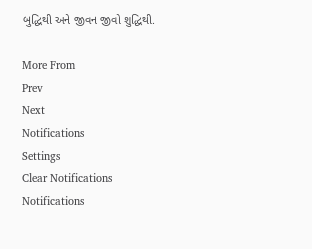બુદ્ધિથી અને જીવન જીવો શુદ્ધિથી.

More From
Prev
Next
Notifications
Settings
Clear Notifications
Notifications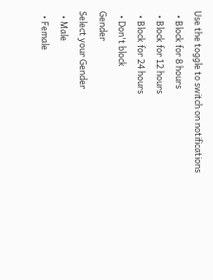Use the toggle to switch on notifications
  • Block for 8 hours
  • Block for 12 hours
  • Block for 24 hours
  • Don't block
Gender
Select your Gender
  • Male
  • Female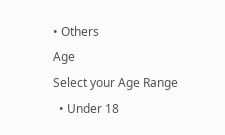• Others
Age
Select your Age Range
  • Under 18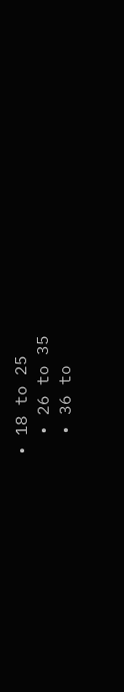• 18 to 25
  • 26 to 35
  • 36 to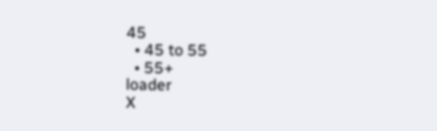45
  • 45 to 55
  • 55+
loader
X